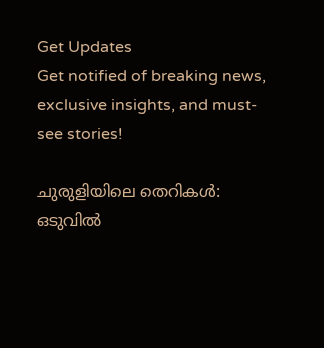Get Updates
Get notified of breaking news, exclusive insights, and must-see stories!

ചുരുളിയിലെ തെറികള്‍: ഒടുവില്‍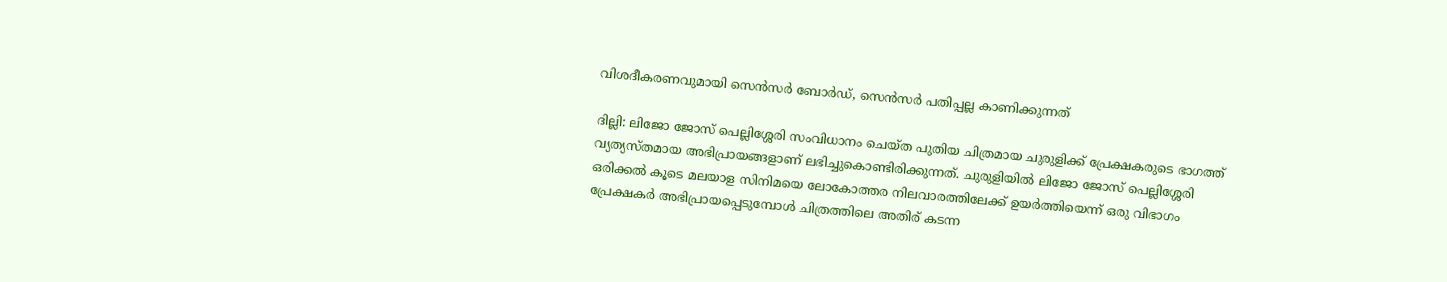വിശദീകരണവുമായി സെന്‍സര്‍ ബോര്‍ഡ്, സെന്‍സര്‍ പതിപ്പല്ല കാണിക്കുന്നത്

ദില്ലി: ലിജോ ജോസ് പെല്ലിശ്ശേരി സംവിധാനം ചെയ്ത പുതിയ ചിത്രമായ ചുരുളിക്ക് പ്രേക്ഷകരുടെ ഭാഗത്ത് വ്യത്യസ്തമായ അഭിപ്രായങ്ങളാണ് ലഭിച്ചുകൊണ്ടിരിക്കുന്നത്. ചുരുളിയില്‍ ലിജോ ജോസ് പെല്ലിശ്ശേരി ഒരിക്കല്‍ കൂടെ മലയാള സിനിമയെ ലോകോത്തര നിലവാരത്തിലേക്ക് ഉയര്‍ത്തിയെന്ന് ഒരു വിഭാഗം പ്രേക്ഷകര്‍ അഭിപ്രായപ്പെടുമ്പോള്‍ ചിത്രത്തിലെ അതിര് കടന്ന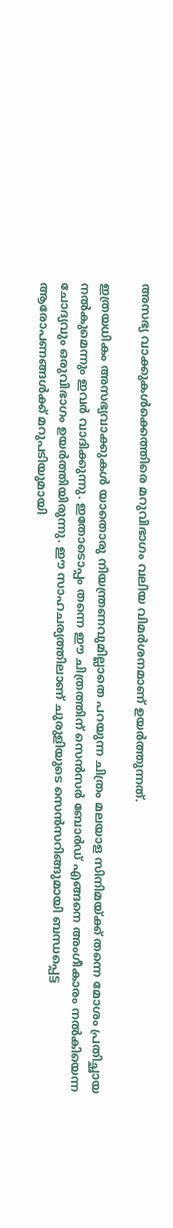അസഭ്യ വാക്കുകള്‍ക്കെത്തിരെ മറുവിഭാഗം വലിയ വിമര്‍ശനമാണ് ഉയര്‍ത്തുന്നത്.

ഇത്രയധികം അസഭ്യവാക്കുകള്‍ യാതൊരു നിയന്ത്രണവുമില്ലാതെ പറയുന്ന ചിത്രം മലയാള സിനിമയ്ക്ക് തന്നെ മോശം പ്രതിച്ഛായ നല്‍കുമെന്നും ഇവര്‍ വാദിക്കുന്നു. ഇതോടൊപ്പം തന്നെ ഈ ചിത്രത്തിന് സെന്‍സര്‍ ബോര്‍ഡ് എങ്ങനെ അംഗീകാരം നല്‍കിയെന്ന ചോദ്യവും ഒരുവിഭാഗം ഉയര്‍ത്തിയിരുന്നു. ഈ സാഹചര്യത്തിലാണ് ചുരുളിയുടെ സെന്‍സറിങ്ങുമായി ബന്ധപ്പെട്ട ആരോപണങ്ങള്‍ക്ക് മറുപടിയുമായി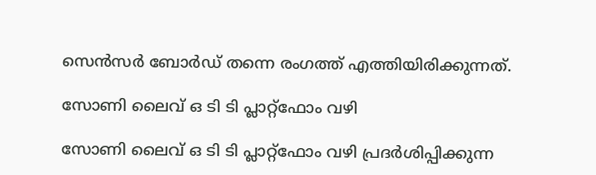സെന്‍സര്‍ ബോര്‍ഡ് തന്നെ രംഗത്ത് എത്തിയിരിക്കുന്നത്.

സോണി ലൈവ് ഒ ടി ടി പ്ലാറ്റ്ഫോം വഴി

സോണി ലൈവ് ഒ ടി ടി പ്ലാറ്റ്ഫോം വഴി പ്രദർശിപ്പിക്കുന്ന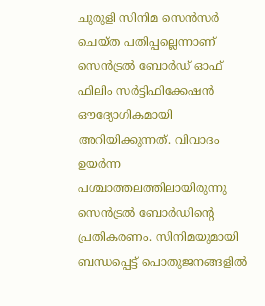ചുരുളി സിനിമ സെൻസർ ചെയ്ത പതിപ്പല്ലെന്നാണ് സെൻട്രൽ ബോർഡ് ഓഫ് ഫിലിം സർട്ടിഫിക്കേഷൻ ഔദ്യോഗികമായി അറിയിക്കുന്നത്. വിവാദം ഉയര്‍ന്ന പശ്ചാത്തലത്തിലായിരുന്നു സെൻട്രൽ ബോർഡിന്റെ പ്രതികരണം. സിനിമയുമായി ബന്ധപ്പെട്ട് പൊതുജനങ്ങളില്‍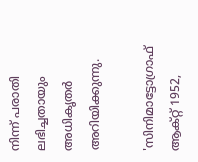നിന്ന് പരാതി ലഭിച്ചതായും അധികൃതര്‍ അറിയിക്കുന്നു.

'സിനിമാട്ടോഗ്രാഫ് ആക്റ്റ് 1952,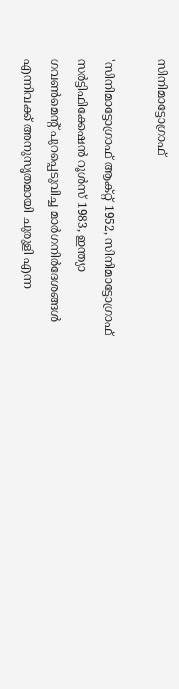സിനിമാട്ടോഗ്രാഫ്

'സിനിമാട്ടോഗ്രാഫ് ആക്റ്റ് 1952, സിനിമാട്ടോഗ്രാഫ് സർട്ടിഫിക്കേഷൻ റൂൾസ് 1983, ഇന്ത്യാ ഗവൺമെന്‍റ് പുറപ്പെടുവിച്ച മാർഗനിർദേശങ്ങൾ എന്നിവക്ക് അനുസൃതമായി ചുരുളി എന്ന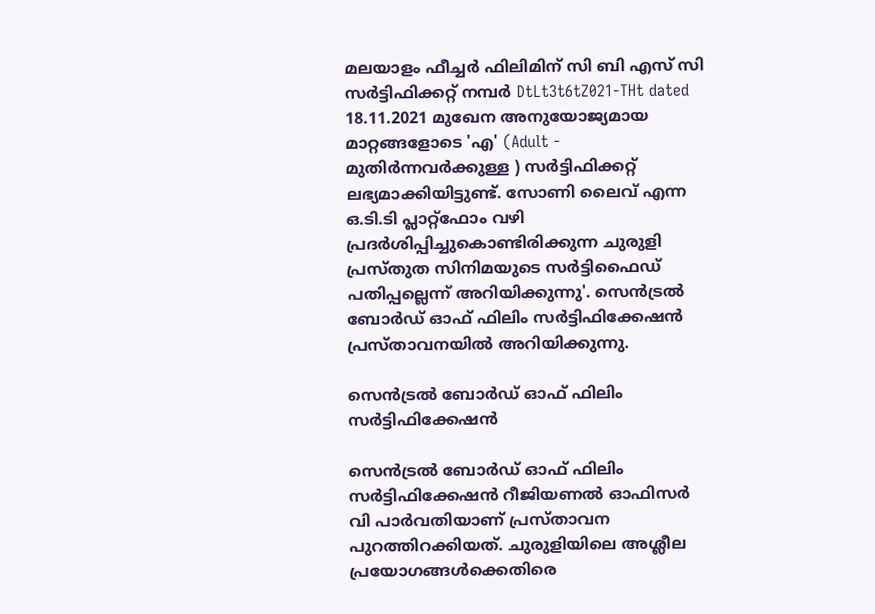മലയാളം ഫീച്ചർ ഫിലിമിന് സി ബി എസ് സി സർട്ടിഫിക്കറ്റ് നമ്പർ DtLt3t6tZ021-THt dated 18.11.2021 മുഖേന അനുയോജ്യമായ മാറ്റങ്ങളോടെ 'എ' (Adult - മുതിർന്നവർക്കുള്ള ) സർട്ടിഫിക്കറ്റ് ലഭ്യമാക്കിയിട്ടുണ്ട്. സോണി ലൈവ് എന്ന ഒ.ടി.ടി പ്ലാറ്റ്ഫോം വഴി പ്രദർശിപ്പിച്ചുകൊണ്ടിരിക്കുന്ന ചുരുളി പ്രസ്തുത സിനിമയുടെ സർട്ടിഫൈഡ് പതിപ്പല്ലെന്ന് അറിയിക്കുന്നു'. സെൻട്രൽ ബോർഡ് ഓഫ് ഫിലിം സർട്ടിഫിക്കേഷൻ പ്രസ്താവനയില്‍ അറിയിക്കുന്നു.

സെൻട്രൽ ബോർഡ് ഓഫ് ഫിലിം സർട്ടിഫിക്കേഷൻ

സെൻട്രൽ ബോർഡ് ഓഫ് ഫിലിം സർട്ടിഫിക്കേഷൻ റീജിയണല്‍ ഓഫിസര്‍ വി പാർവതിയാണ് പ്രസ്താവന പുറത്തിറക്കിയത്. ചുരുളിയിലെ അശ്ലീല പ്രയോഗങ്ങൾക്കെതിരെ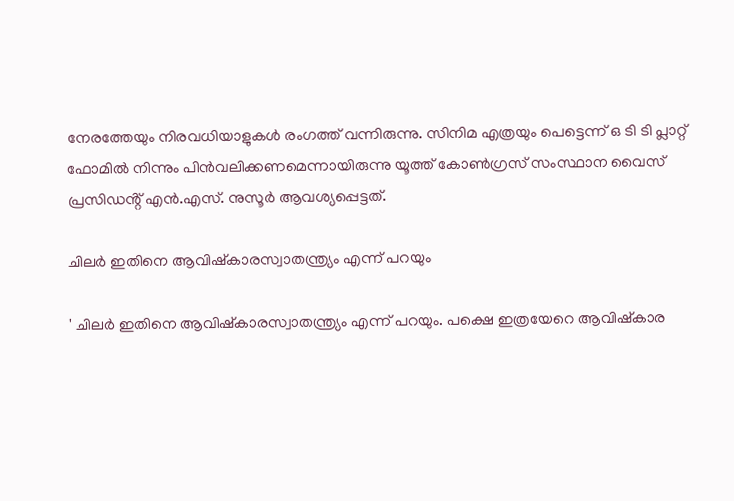നേരത്തേയും നിരവധിയാളുകള്‍ രംഗത്ത് വന്നിരുന്നു. സിനിമ എത്രയും പെട്ടെന്ന് ഒ ടി ടി പ്ലാറ്റ് ഫോമില്‍ നിന്നും പിന്‍വലിക്കണമെന്നായിരുന്നു യൂത്ത് കോൺഗ്രസ് സംസ്ഥാന വൈസ് പ്രസിഡൻ്റ് എൻ.എസ്. നുസൂർ ആവശ്യപ്പെട്ടത്.

ചിലർ ഇതിനെ ആവിഷ്കാരസ്വാതന്ത്ര്യം എന്ന് പറയും

' ചിലർ ഇതിനെ ആവിഷ്കാരസ്വാതന്ത്ര്യം എന്ന് പറയും. പക്ഷെ ഇത്രയേറെ ആവിഷ്കാര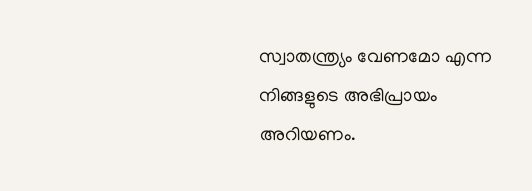സ്വാതന്ത്ര്യം വേണമോ എന്ന നിങ്ങളുടെ അഭിപ്രായം അറിയണം.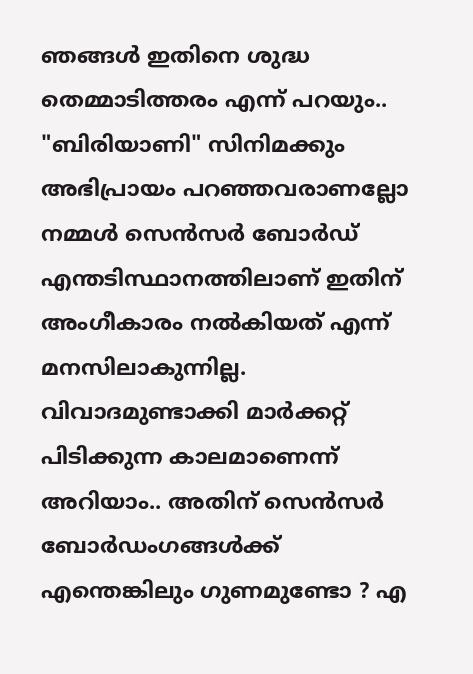ഞങ്ങൾ ഇതിനെ ശുദ്ധ തെമ്മാടിത്തരം എന്ന് പറയും.. "ബിരിയാണി" സിനിമക്കും അഭിപ്രായം പറഞ്ഞവരാണല്ലോ നമ്മൾ സെൻസർ ബോർഡ് എന്തടിസ്ഥാനത്തിലാണ് ഇതിന് അംഗീകാരം നൽകിയത് എന്ന് മനസിലാകുന്നില്ല. വിവാദമുണ്ടാക്കി മാർക്കറ്റ് പിടിക്കുന്ന കാലമാണെന്ന് അറിയാം.. അതിന് സെൻസർ ബോർഡംഗങ്ങൾക്ക് എന്തെങ്കിലും ഗുണമുണ്ടോ ? എ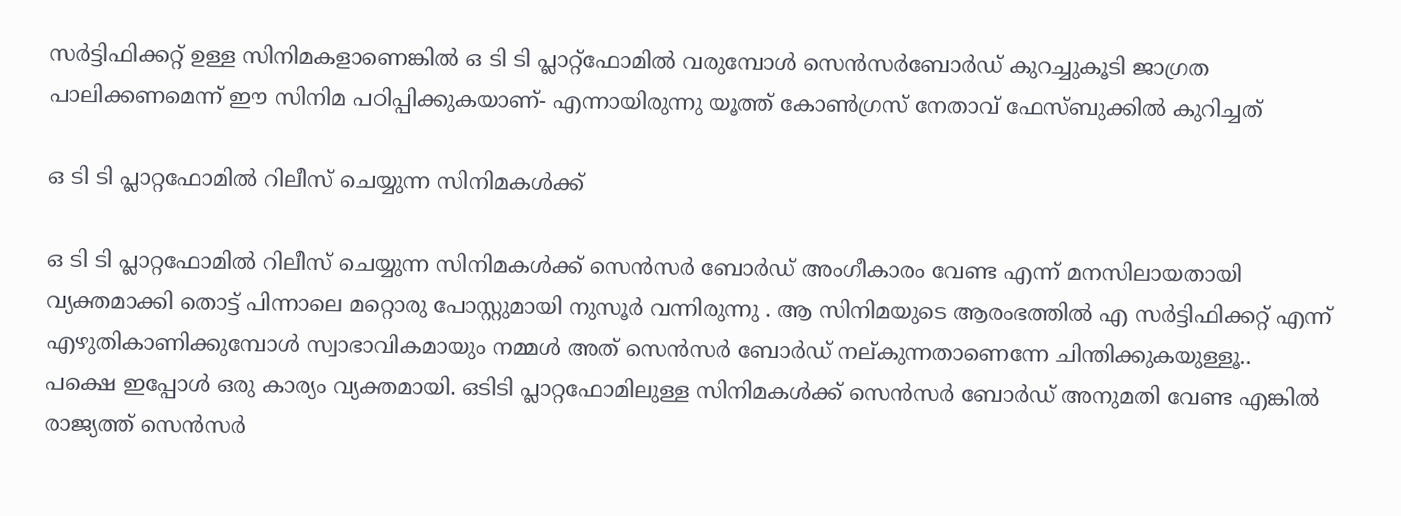സർട്ടിഫിക്കറ്റ് ഉള്ള സിനിമകളാണെങ്കിൽ ഒ ടി ടി പ്ലാറ്റ്ഫോമിൽ വരുമ്പോൾ സെൻസർബോർഡ് കുറച്ചുകൂടി ജാഗ്രത പാലിക്കണമെന്ന് ഈ സിനിമ പഠിപ്പിക്കുകയാണ്- എന്നായിരുന്നു യൂത്ത് കോണ്‍ഗ്രസ് നേതാവ് ഫേസ്ബുക്കില്‍ കുറിച്ചത്

ഒ ടി ടി പ്ലാറ്റഫോമിൽ റിലീസ് ചെയ്യുന്ന സിനിമകൾക്ക്

ഒ ടി ടി പ്ലാറ്റഫോമിൽ റിലീസ് ചെയ്യുന്ന സിനിമകൾക്ക് സെൻസർ ബോർഡ് അംഗീകാരം വേണ്ട എന്ന് മനസിലായതായി വ്യക്തമാക്കി തൊട്ട് പിന്നാലെ മറ്റൊരു പോസ്റ്റുമായി നുസൂര്‍ വന്നിരുന്നു . ആ സിനിമയുടെ ആരംഭത്തിൽ എ സർട്ടിഫിക്കറ്റ് എന്ന് എഴുതികാണിക്കുമ്പോൾ സ്വാഭാവികമായും നമ്മൾ അത് സെൻസർ ബോർഡ് നല്കുന്നതാണെന്നേ ചിന്തിക്കുകയുള്ളൂ..
പക്ഷെ ഇപ്പോൾ ഒരു കാര്യം വ്യക്തമായി. ഒടിടി പ്ലാറ്റഫോമിലുള്ള സിനിമകൾക്ക് സെൻസർ ബോർഡ് അനുമതി വേണ്ട എങ്കിൽ രാജ്യത്ത് സെൻസർ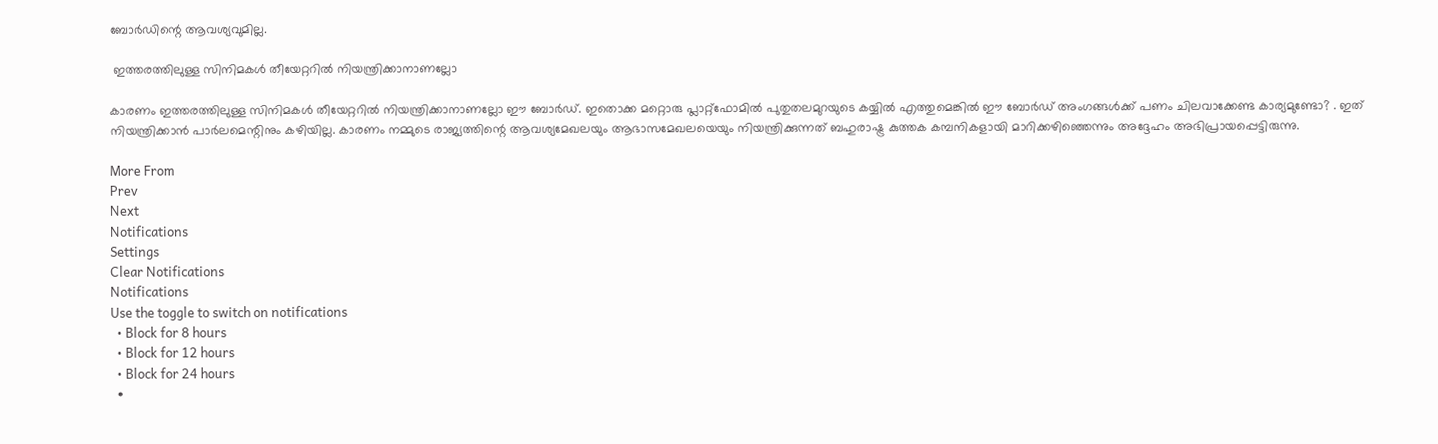ബോർഡിന്റെ ആവശ്യവുമില്ല.

 ഇത്തരത്തിലുള്ള സിനിമകൾ തീയേറ്ററിൽ നിയന്ത്രിക്കാനാണല്ലോ

കാരണം ഇത്തരത്തിലുള്ള സിനിമകൾ തീയേറ്ററിൽ നിയന്ത്രിക്കാനാണല്ലോ ഈ ബോർഡ്. ഇതൊക്ക മറ്റൊരു പ്ലാറ്റ്‌ഫോമിൽ പുതുതലമുറയുടെ കയ്യിൽ എത്തുമെങ്കിൽ ഈ ബോർഡ് അംഗങ്ങൾക്ക് പണം ചിലവാക്കേണ്ട കാര്യമുണ്ടോ? . ഇത് നിയന്ത്രിക്കാൻ പാർലമെന്റിനും കഴിയില്ല. കാരണം നമ്മുടെ രാജ്യത്തിന്റെ ആവശ്യമേഖലയും ആഭാസമേഖലയെയും നിയന്ത്രിക്കുന്നത് ബഹുരാഷ്ട്ര കുത്തക കമ്പനികളായി മാറിക്കഴിഞ്ഞെന്നും അദ്ദേഹം അഭിപ്രായപ്പെട്ടിരുന്നു.

More From
Prev
Next
Notifications
Settings
Clear Notifications
Notifications
Use the toggle to switch on notifications
  • Block for 8 hours
  • Block for 12 hours
  • Block for 24 hours
  •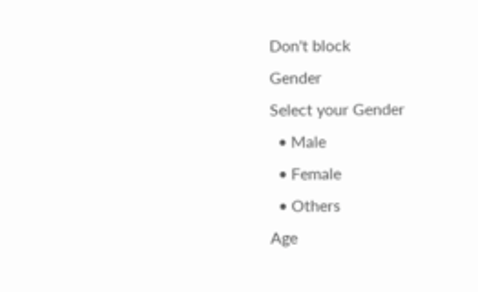Don't block
Gender
Select your Gender
  • Male
  • Female
  • Others
Age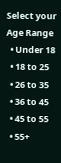Select your Age Range
  • Under 18
  • 18 to 25
  • 26 to 35
  • 36 to 45
  • 45 to 55
  • 55+